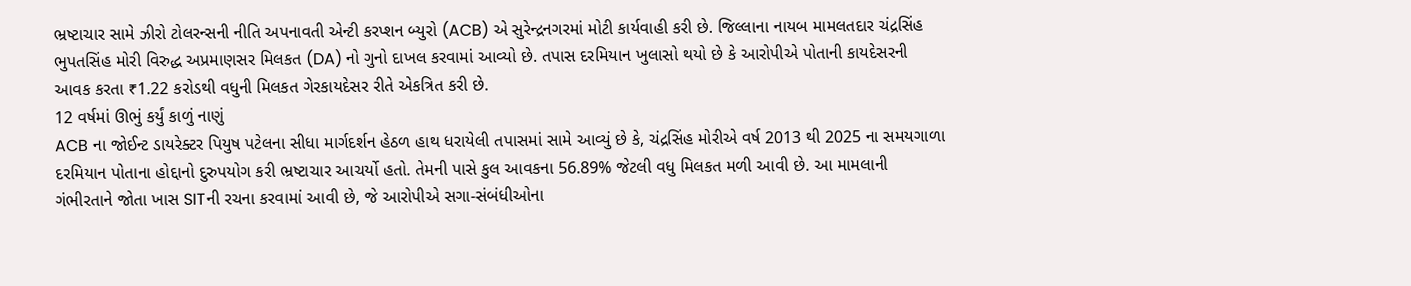ભ્રષ્ટાચાર સામે ઝીરો ટોલરન્સની નીતિ અપનાવતી એન્ટી કરપ્શન બ્યુરો (ACB) એ સુરેન્દ્રનગરમાં મોટી કાર્યવાહી કરી છે. જિલ્લાના નાયબ મામલતદાર ચંદ્રસિંહ ભુપતસિંહ મોરી વિરુદ્ધ અપ્રમાણસર મિલકત (DA) નો ગુનો દાખલ કરવામાં આવ્યો છે. તપાસ દરમિયાન ખુલાસો થયો છે કે આરોપીએ પોતાની કાયદેસરની આવક કરતા ₹1.22 કરોડથી વધુની મિલકત ગેરકાયદેસર રીતે એકત્રિત કરી છે.
12 વર્ષમાં ઊભું કર્યું કાળું નાણું
ACB ના જોઈન્ટ ડાયરેક્ટર પિયુષ પટેલના સીધા માર્ગદર્શન હેઠળ હાથ ધરાયેલી તપાસમાં સામે આવ્યું છે કે, ચંદ્રસિંહ મોરીએ વર્ષ 2013 થી 2025 ના સમયગાળા દરમિયાન પોતાના હોદ્દાનો દુરુપયોગ કરી ભ્રષ્ટાચાર આચર્યો હતો. તેમની પાસે કુલ આવકના 56.89% જેટલી વધુ મિલકત મળી આવી છે. આ મામલાની ગંભીરતાને જોતા ખાસ SITની રચના કરવામાં આવી છે, જે આરોપીએ સગા-સંબંધીઓના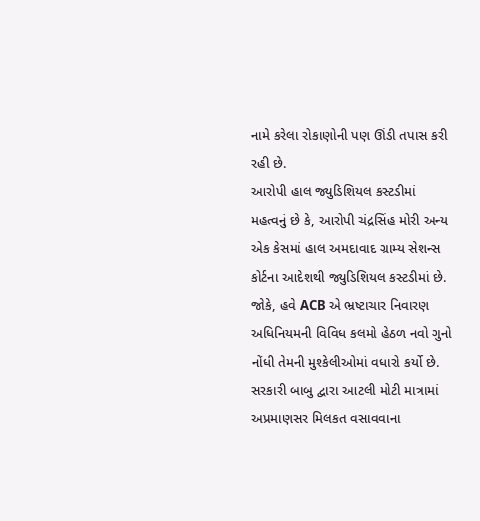નામે કરેલા રોકાણોની પણ ઊંડી તપાસ કરી રહી છે.
આરોપી હાલ જ્યુડિશિયલ કસ્ટડીમાં
મહત્વનું છે કે, આરોપી ચંદ્રસિંહ મોરી અન્ય એક કેસમાં હાલ અમદાવાદ ગ્રામ્ય સેશન્સ કોર્ટના આદેશથી જ્યુડિશિયલ કસ્ટડીમાં છે. જોકે, હવે ACB એ ભ્રષ્ટાચાર નિવારણ અધિનિયમની વિવિધ કલમો હેઠળ નવો ગુનો નોંધી તેમની મુશ્કેલીઓમાં વધારો કર્યો છે. સરકારી બાબુ દ્વારા આટલી મોટી માત્રામાં અપ્રમાણસર મિલકત વસાવવાના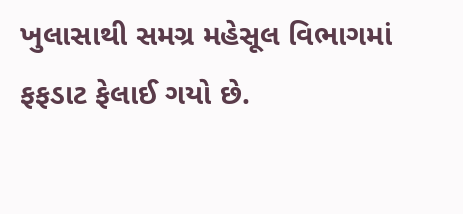ખુલાસાથી સમગ્ર મહેસૂલ વિભાગમાં ફફડાટ ફેલાઈ ગયો છે.